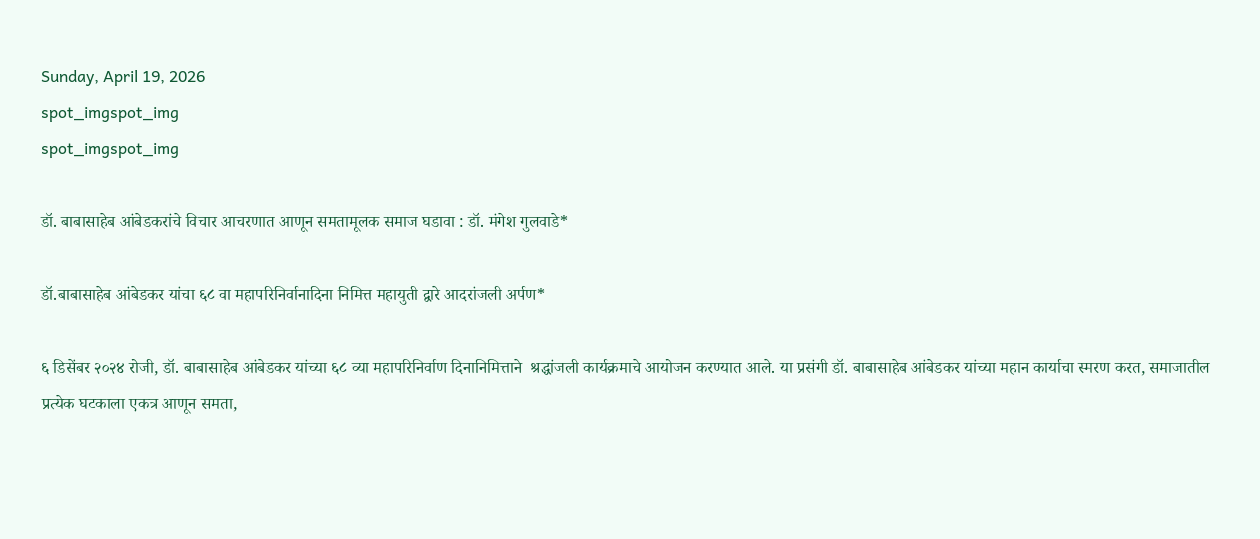Sunday, April 19, 2026
spot_imgspot_img
spot_imgspot_img

डॉ. बाबासाहेब आंबेडकरांचे विचार आचरणात आणून समतामूलक समाज घडावा : डॉ. मंगेश गुलवाडे*

डॉ.बाबासाहेब आंबेडकर यांचा ६८ वा महापरिनिर्वानादिना निमित्त महायुती द्वारे आदरांजली अर्पण*

६ डिसेंबर २०२४ रोजी, डॉ. बाबासाहेब आंबेडकर यांच्या ६८ व्या महापरिनिर्वाण दिनानिमित्ताने  श्रद्धांजली कार्यक्रमाचे आयोजन करण्यात आले. या प्रसंगी डॉ. बाबासाहेब आंबेडकर यांच्या महान कार्याचा स्मरण करत, समाजातील प्रत्येक घटकाला एकत्र आणून समता,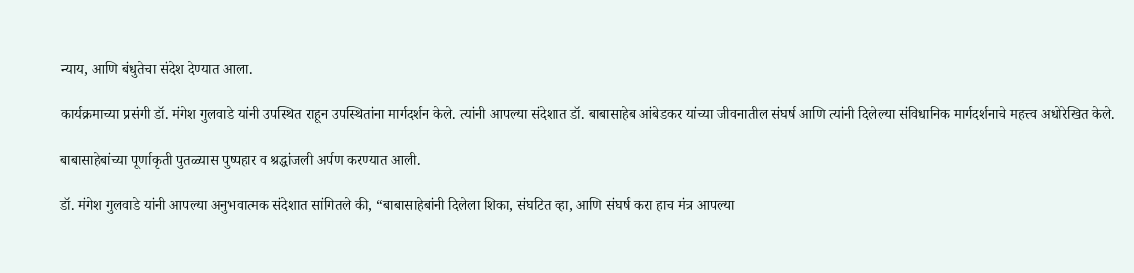न्याय, आणि बंधुतेचा संदेश देण्यात आला.

कार्यक्रमाच्या प्रसंगी डॉ. मंगेश गुलवाडे यांनी उपस्थित राहून उपस्थितांना मार्गदर्शन केले. त्यांनी आपल्या संदेशात डॉ. बाबासाहेब आंबेडकर यांच्या जीवनातील संघर्ष आणि त्यांनी दिलेल्या संविधानिक मार्गदर्शनाचे महत्त्व अधोरेखित केले.

बाबासाहेबांच्या पूर्णाकृती पुतळ्यास पुष्पहार व श्रद्धांजली अर्पण करण्यात आली.

डॉ. मंगेश गुलवाडे यांनी आपल्या अनुभवात्मक संदेशात सांगितले की, “बाबासाहेबांनी दिलेला शिका, संघटित व्हा, आणि संघर्ष करा हाच मंत्र आपल्या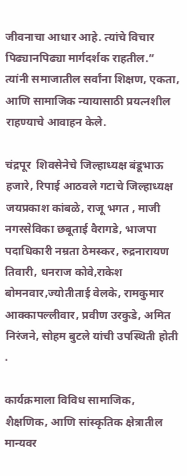जीवनाचा आधार आहे. त्यांचे विचार पिढ्यानपिढ्या मार्गदर्शक राहतील.” त्यांनी समाजातील सर्वांना शिक्षण, एकता, आणि सामाजिक न्यायासाठी प्रयत्नशील राहण्याचे आवाहन केले.

चंद्रपूर  शिवसेनेचे जिल्हाध्यक्ष बंडूभाऊ हजारे, रिपाई आठवले गटाचे जिल्हाध्यक्ष जयप्रकाश कांबळे, राजू भगत , माजी नगरसेविका छबूताई वैरागडे, भाजपा पदाधिकारी नम्रता ठेमस्कर, रुद्रनारायण तिवारी, धनराज कोवे,राकेश बोमनवार,ज्योतीताई वेलके, रामकुमार आक्कापल्लीवार, प्रवीण उरकुडे, अमित निरंजने, सोहम बुटले यांची उपस्थिती होती .

कार्यक्रमाला विविध सामाजिक, शैक्षणिक, आणि सांस्कृतिक क्षेत्रातील मान्यवर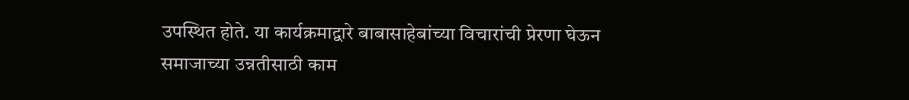उपस्थित होते. या कार्यक्रमाद्वारे बाबासाहेबांच्या विचारांची प्रेरणा घेऊन समाजाच्या उन्नतीसाठी काम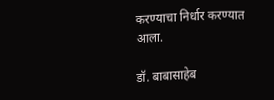करण्याचा निर्धार करण्यात आला.

डॉ. बाबासाहेब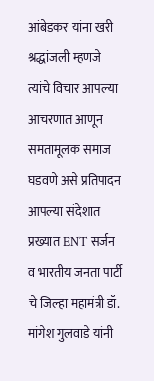आंबेडकर यांना खरी श्रद्धांजली म्हणजे त्यांचे विचार आपल्या आचरणात आणून समतामूलक समाज घडवणे असे प्रतिपादन आपल्या संदेशात प्रख्यात ENT सर्जन व भारतीय जनता पार्टी चे जिल्हा महामंत्री डॉ. मांगेश गुलवाडे यांनी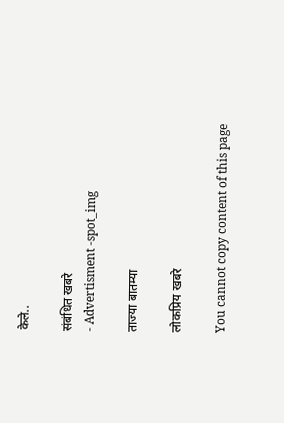केले..

संबंधित खबरे
- Advertisment -spot_img

ताज्या बातम्या

लोकप्रिय खबरे

You cannot copy content of this page